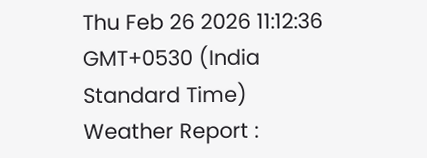Thu Feb 26 2026 11:12:36 GMT+0530 (India Standard Time)
Weather Report :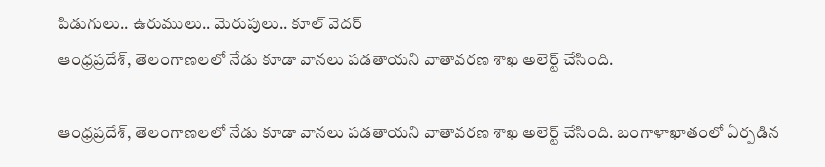పిడుగులు.. ఉరుములు.. మెరుపులు.. కూల్ వెదర్
ఆంధ్రప్రదేశ్, తెలంగాణలలో నేడు కూడా వానలు పడతాయని వాతావరణ శాఖ అలెర్ట్ చేసింది.

ఆంధ్రప్రదేశ్, తెలంగాణలలో నేడు కూడా వానలు పడతాయని వాతావరణ శాఖ అలెర్ట్ చేసింది. బంగాళాఖాతంలో ఏర్పడిన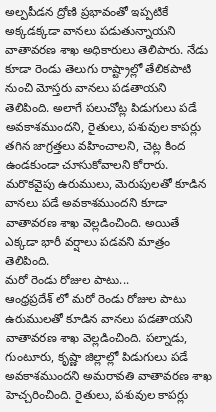అల్పపీడన ద్రోణి ప్రభావంతో ఇప్పటికే అక్కడక్కడా వానలు పడుతున్నాయని వాతావరణ శాఖ అధికారులు తెలిపారు. నేడు కూడా రెండు తెలుగు రాష్ట్రాల్లో తేలికపాటి నుంచి మోస్తరు వానలు పడతాయని తెలిపింది. అలాగే పలుచోట్ల పిడుగులు పడే అవకాశముందని, రైతులు, పశువుల కాపర్లు తగిన జాగ్రత్తలు వహించాలని, చెట్ల కింద ఉండకుండా చూసుకోవాలని కోరారు. మరొకవైపు ఉరుములు, మెరుపులతో కూడిన వానలు పడే అవకాశముందని కూడా వాతావరణ శాఖ వెల్లడించింది. అయితే ఎక్కడా భారీ వర్షాలు పడవని మాత్రం తెలిపింది.
మరో రెండు రోజుల పాటు...
ఆంధ్రప్రదేశ్ లో మరో రెండు రోజుల పాటు ఉరుములతో కూడిన వానలు పడతాయని వాతావరణ శాఖ వెల్లడించింది. పల్నాడు, గుంటూరు, కృష్ణా జిల్లాల్లో పిడుగులు పడే అవకాశముందని అమరావతి వాతావరణ శాఖ హెచ్చరించింది. రైతులు, పశువుల కాపర్లు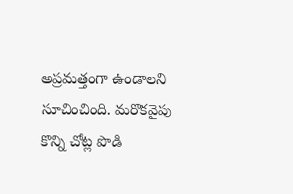అప్రమత్తంగా ఉండాలని సూచించింది. మరొకవైపు కొన్ని చోట్ల పొడి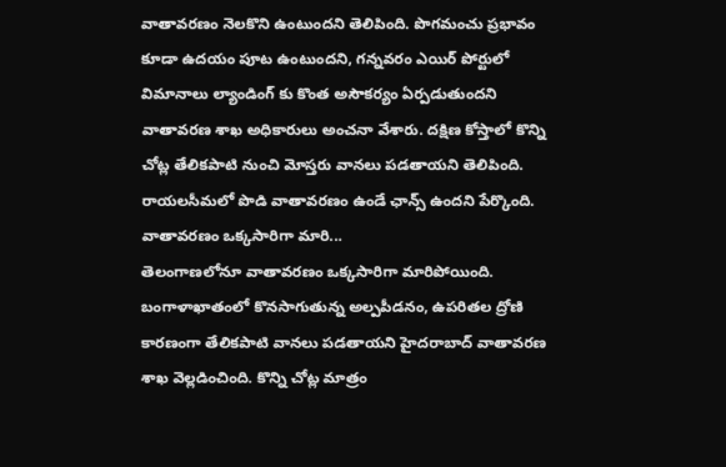వాతావరణం నెలకొని ఉంటుందని తెలిపింది. పొగమంచు ప్రభావం కూడా ఉదయం పూట ఉంటుందని, గన్నవరం ఎయిర్ పోర్టులో విమానాలు ల్యాండింగ్ కు కొంత అసౌకర్యం ఏర్పడుతుందని వాతావరణ శాఖ అధికారులు అంచనా వేశారు. దక్షిణ కోస్తాలో కొన్ని చోట్ల తేలికపాటి నుంచి మోస్తరు వానలు పడతాయని తెలిపింది. రాయలసీమలో పొడి వాతావరణం ఉండే ఛాన్స్ ఉందని పేర్కొంది.
వాతావరణం ఒక్కసారిగా మారి...
తెలంగాణలోనూ వాతావరణం ఒక్కసారిగా మారిపోయింది. బంగాళాఖాతంలో కొనసాగుతున్న అల్పపీడనం, ఉపరితల ద్రోణి కారణంగా తేలికపాటి వానలు పడతాయని హైదరాబాద్ వాతావరణ శాఖ వెల్లడించింది. కొన్ని చోట్ల మాత్రం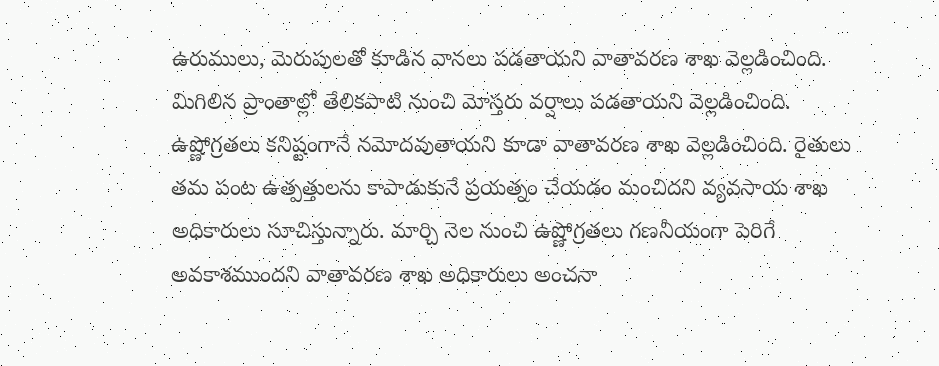ఉరుములు, మెరుపులతో కూడిన వానలు పడతాయని వాతావరణ శాఖ వెల్లడించింది. మిగిలిన ప్రాంతాల్లో తేలికపాటి నుంచి మోస్తరు వర్షాలు పడతాయని వెల్లడించింది. ఉష్ణోగ్రతలు కనిష్టంగానే నమోదవుతాయని కూడా వాతావరణ శాఖ వెల్లడించింది. రైతులు తమ పంట ఉత్పత్తులను కాపాడుకునే ప్రయత్నం చేయడం మంచిదని వ్యవసాయ శాఖ అధికారులు సూచిస్తున్నారు. మార్చి నెల నుంచి ఉష్ణోగ్రతలు గణనీయంగా పెరిగే అవకాశముందని వాతావరణ శాఖ అధికారులు అంచనా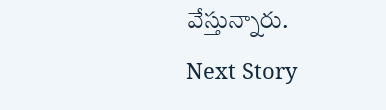వేస్తున్నారు.
Next Story